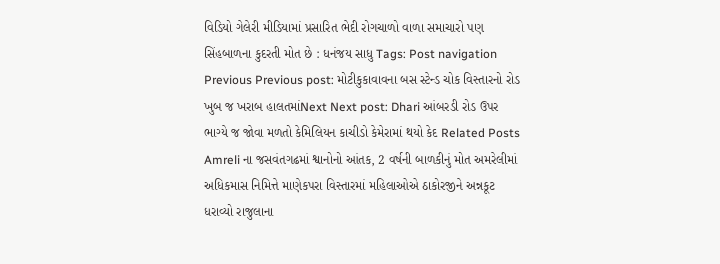વિડિયો ગેલેરી મીડિયામાં પ્રસારિત ભેદી રોગચાળો વાળા સમાચારો પણ સિંહબાળના કુદરતી મોત છે : ધનંજય સાધુ Tags: Post navigation Previous Previous post: મોટીકુકાવાવના બસ સ્ટેન્ડ ચોક વિસ્તારનો રોડ ખુબ જ ખરાબ હાલતમાંNext Next post: Dhari આંબરડી રોડ ઉપર ભાગ્યે જ જોવા મળતો કેમિલિયન કાચીડો કેમેરામાં થયો કેદ Related Posts Amreli ના જસવંતગઢમાં શ્વાનોનો આંતક, 2 વર્ષની બાળકીનું મોત અમરેલીમાં અધિકમાસ નિમિત્તે માણેકપરા વિસ્તારમાં મહિલાઓએ ઠાકોરજીને અન્નકૂટ ધરાવ્યો રાજુલાના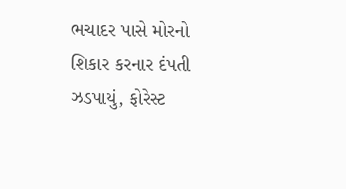ભચાદર પાસે મોરનો શિકાર કરનાર દંપતી ઝડપાયું, ફોરેસ્ટ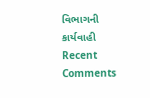વિભાગની કાર્યવાહી
Recent Comments